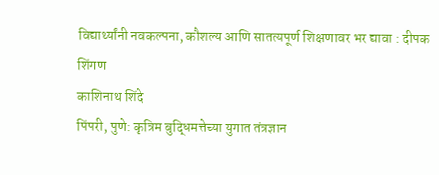विद्यार्थ्यांनी नवकल्पना, कौशल्य आणि सातत्यपूर्ण शिक्षणावर भर द्यावा : दीपक शिंगण
काशिनाथ शिंदे
पिंपरी, पुणे: कृत्रिम बुद्धिमत्तेच्या युगात तंत्रज्ञान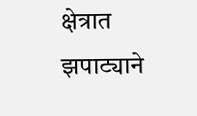क्षेत्रात झपाट्याने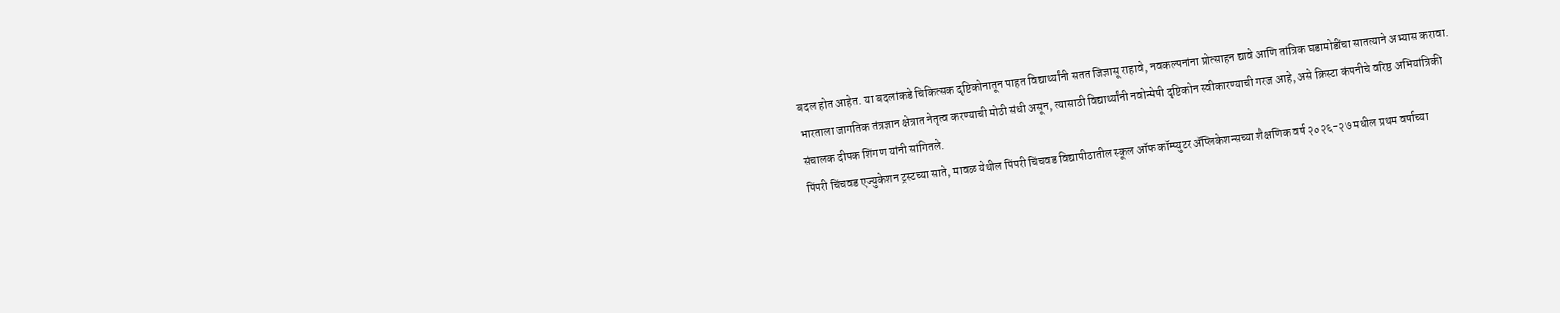बदल होत आहेत. या बदलांकडे चिकित्सक दृष्टिकोनातून पाहत विद्यार्थ्यांनी सतत जिज्ञासू राहावे, नवकल्पनांना प्रोत्साहन द्यावे आणि तांत्रिक घडामोडींचा सातत्याने अभ्यास करावा. भारताला जागतिक तंत्रज्ञान क्षेत्रात नेतृत्व करण्याची मोठी संधी असून, त्यासाठी विद्यार्थ्यांनी नवोन्मेषी दृष्टिकोन स्वीकारण्याची गरज आहे, असे क्रिस्टा कंपनीचे वरिष्ठ अभियांत्रिकी संचालक दीपक शिंगण यांनी सांगितले.
पिंपरी चिंचवड एज्युकेशन ट्रस्टच्या साते, मावळ येथील पिंपरी चिंचवड विद्यापीठातील स्कूल ऑफ कॉम्प्युटर ॲप्लिकेशन्सच्या शैक्षणिक वर्ष २०२६-२७ मधील प्रथम वर्षाच्या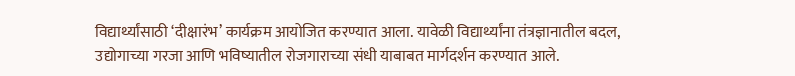विद्यार्थ्यांसाठी ‘दीक्षारंभ’ कार्यक्रम आयोजित करण्यात आला. यावेळी विद्यार्थ्यांना तंत्रज्ञानातील बदल, उद्योगाच्या गरजा आणि भविष्यातील रोजगाराच्या संधी याबाबत मार्गदर्शन करण्यात आले.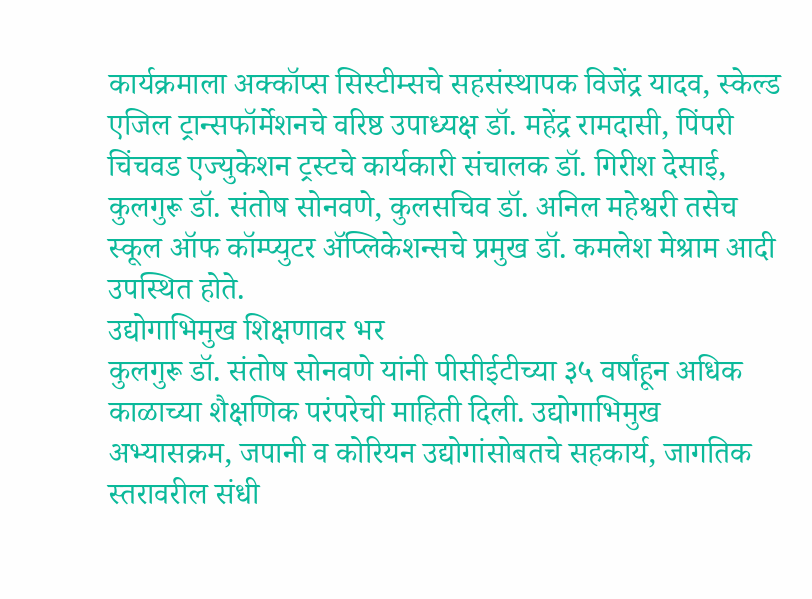कार्यक्रमाला अक्कॉप्स सिस्टीम्सचे सहसंस्थापक विजेंद्र यादव, स्केल्ड एजिल ट्रान्सफॉर्मेशनचे वरिष्ठ उपाध्यक्ष डॉ. महेंद्र रामदासी, पिंपरी चिंचवड एज्युकेशन ट्रस्टचे कार्यकारी संचालक डॉ. गिरीश देसाई, कुलगुरू डॉ. संतोष सोनवणे, कुलसचिव डॉ. अनिल महेश्वरी तसेच स्कूल ऑफ कॉम्प्युटर ॲप्लिकेशन्सचे प्रमुख डॉ. कमलेश मेश्राम आदी उपस्थित होते.
उद्योगाभिमुख शिक्षणावर भर
कुलगुरू डॉ. संतोष सोनवणे यांनी पीसीईटीच्या ३५ वर्षांहून अधिक काळाच्या शैक्षणिक परंपरेची माहिती दिली. उद्योगाभिमुख अभ्यासक्रम, जपानी व कोरियन उद्योगांसोबतचे सहकार्य, जागतिक स्तरावरील संधी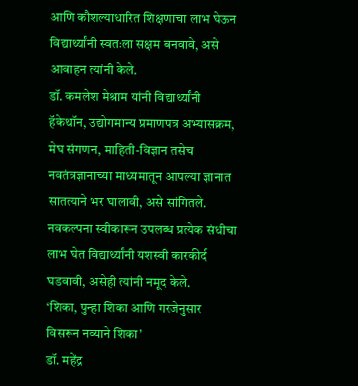आणि कौशल्याधारित शिक्षणाचा लाभ घेऊन विद्यार्थ्यांनी स्वतःला सक्षम बनवावे, असे आवाहन त्यांनी केले.
डॉ. कमलेश मेश्राम यांनी विद्यार्थ्यांनी हॅकेथॉन, उद्योगमान्य प्रमाणपत्र अभ्यासक्रम, मेघ संगणन, माहिती-विज्ञान तसेच नवतंत्रज्ञानाच्या माध्यमातून आपल्या ज्ञानात सातत्याने भर घालावी, असे सांगितले. नवकल्पना स्वीकारून उपलब्ध प्रत्येक संधीचा लाभ घेत विद्यार्थ्यांनी यशस्वी कारकीर्द घडवावी, असेही त्यांनी नमूद केले.
‘शिका, पुन्हा शिका आणि गरजेनुसार विसरून नव्याने शिका’
डॉ. महेंद्र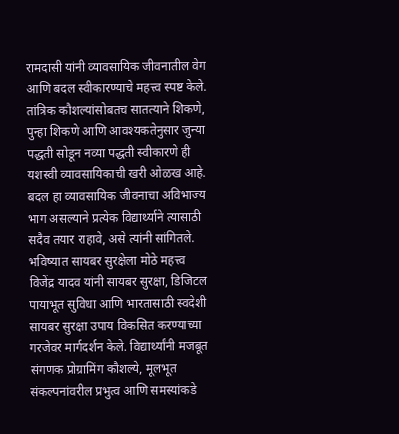रामदासी यांनी व्यावसायिक जीवनातील वेग आणि बदल स्वीकारण्याचे महत्त्व स्पष्ट केले. तांत्रिक कौशल्यांसोबतच सातत्याने शिकणे, पुन्हा शिकणे आणि आवश्यकतेनुसार जुन्या पद्धती सोडून नव्या पद्धती स्वीकारणे ही यशस्वी व्यावसायिकाची खरी ओळख आहे. बदल हा व्यावसायिक जीवनाचा अविभाज्य भाग असल्याने प्रत्येक विद्यार्थ्याने त्यासाठी सदैव तयार राहावे, असे त्यांनी सांगितले.
भविष्यात सायबर सुरक्षेला मोठे महत्त्व
विजेंद्र यादव यांनी सायबर सुरक्षा, डिजिटल पायाभूत सुविधा आणि भारतासाठी स्वदेशी सायबर सुरक्षा उपाय विकसित करण्याच्या गरजेवर मार्गदर्शन केले. विद्यार्थ्यांनी मजबूत संगणक प्रोग्रामिंग कौशल्ये, मूलभूत संकल्पनांवरील प्रभुत्व आणि समस्यांकडे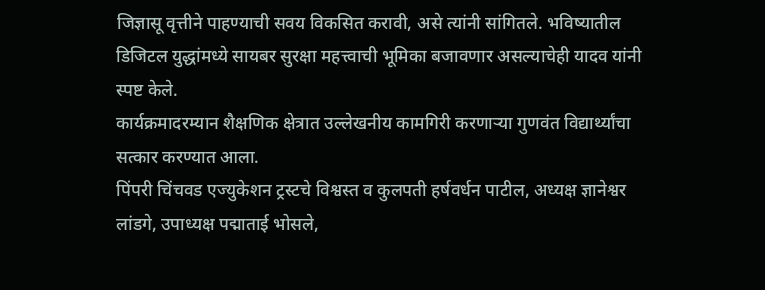जिज्ञासू वृत्तीने पाहण्याची सवय विकसित करावी, असे त्यांनी सांगितले. भविष्यातील डिजिटल युद्धांमध्ये सायबर सुरक्षा महत्त्वाची भूमिका बजावणार असल्याचेही यादव यांनी स्पष्ट केले.
कार्यक्रमादरम्यान शैक्षणिक क्षेत्रात उल्लेखनीय कामगिरी करणाऱ्या गुणवंत विद्यार्थ्यांचा सत्कार करण्यात आला.
पिंपरी चिंचवड एज्युकेशन ट्रस्टचे विश्वस्त व कुलपती हर्षवर्धन पाटील, अध्यक्ष ज्ञानेश्वर लांडगे, उपाध्यक्ष पद्माताई भोसले,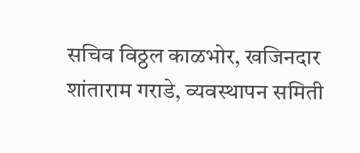सचिव विठ्ठल काळभोर, खजिनदार शांताराम गराडे, व्यवस्थापन समिती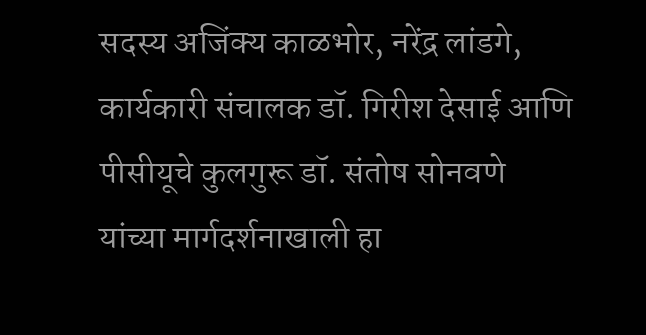सदस्य अजिंक्य काळभोर, नरेंद्र लांडगे, कार्यकारी संचालक डॉ. गिरीश देसाई आणि पीसीयूचे कुलगुरू डॉ. संतोष सोनवणे यांच्या मार्गदर्शनाखाली हा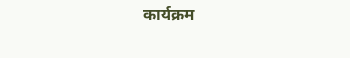कार्यक्रम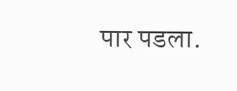पार पडला.